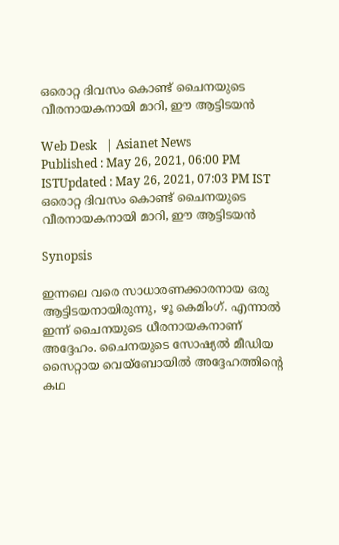ഒരൊറ്റ ദിവസം കൊണ്ട് ചൈനയുടെ  വീരനായകനായി മാറി, ഈ ആട്ടിടയന്‍

Web Desk   | Asianet News
Published : May 26, 2021, 06:00 PM ISTUpdated : May 26, 2021, 07:03 PM IST
ഒരൊറ്റ ദിവസം കൊണ്ട് ചൈനയുടെ  വീരനായകനായി മാറി, ഈ ആട്ടിടയന്‍

Synopsis

ഇന്നലെ വരെ സാധാരണക്കാരനായ ഒരു ആട്ടിടയനായിരുന്നു, ഴൂ കെമിംഗ്. എന്നാല്‍ ഇന്ന് ചൈനയുടെ ധീരനായകനാണ് അദ്ദേഹം. ചൈനയുടെ സോഷ്യല്‍ മീഡിയ സൈറ്റായ വെയ്ബോയില്‍ അദ്ദേഹത്തിന്റെ കഥ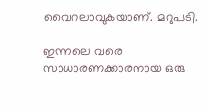വൈറലാവുകയാണ്. മറുപടി.

ഇന്നലെ വരെ സാധാരണക്കാരനായ ഒരു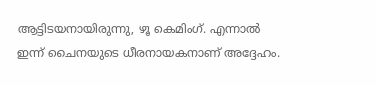ആട്ടിടയനായിരുന്നു, ഴൂ കെമിംഗ്. എന്നാല്‍ ഇന്ന് ചൈനയുടെ ധീരനായകനാണ് അദ്ദേഹം.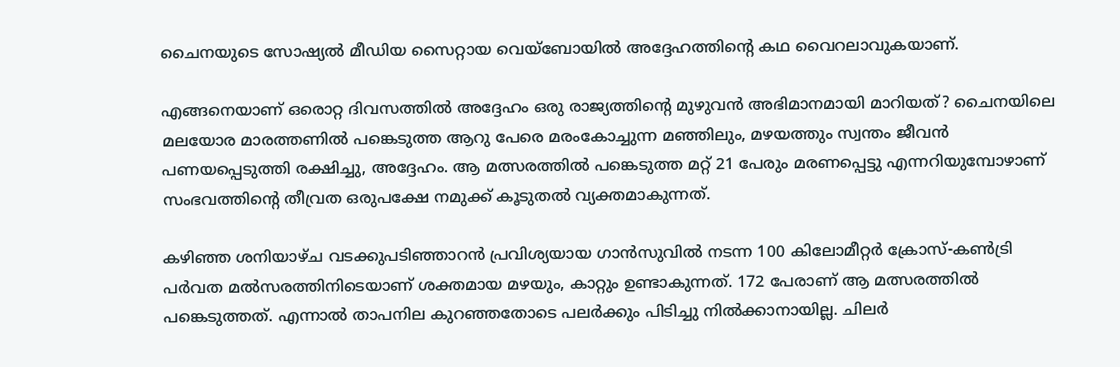ചൈനയുടെ സോഷ്യല്‍ മീഡിയ സൈറ്റായ വെയ്ബോയില്‍ അദ്ദേഹത്തിന്റെ കഥ വൈറലാവുകയാണ്.

എങ്ങനെയാണ് ഒരൊറ്റ ദിവസത്തില്‍ അദ്ദേഹം ഒരു രാജ്യത്തിന്റെ മുഴുവന്‍ അഭിമാനമായി മാറിയത്? ചൈനയിലെ മലയോര മാരത്തണില്‍ പങ്കെടുത്ത ആറു പേരെ മരംകോച്ചുന്ന മഞ്ഞിലും, മഴയത്തും സ്വന്തം ജീവന്‍ പണയപ്പെടുത്തി രക്ഷിച്ചു, അദ്ദേഹം. ആ മത്സരത്തില്‍ പങ്കെടുത്ത മറ്റ് 21 പേരും മരണപ്പെട്ടു എന്നറിയുമ്പോഴാണ് സംഭവത്തിന്റെ തീവ്രത ഒരുപക്ഷേ നമുക്ക് കൂടുതല്‍ വ്യക്തമാകുന്നത്.

കഴിഞ്ഞ ശനിയാഴ്ച വടക്കുപടിഞ്ഞാറന്‍ പ്രവിശ്യയായ ഗാന്‍സുവില്‍ നടന്ന 100 കിലോമീറ്റര്‍ ക്രോസ്-കണ്‍ട്രി പര്‍വത മല്‍സരത്തിനിടെയാണ് ശക്തമായ മഴയും, കാറ്റും ഉണ്ടാകുന്നത്. 172 പേരാണ് ആ മത്സരത്തില്‍ പങ്കെടുത്തത്. എന്നാല്‍ താപനില കുറഞ്ഞതോടെ പലര്‍ക്കും പിടിച്ചു നില്‍ക്കാനായില്ല. ചിലര്‍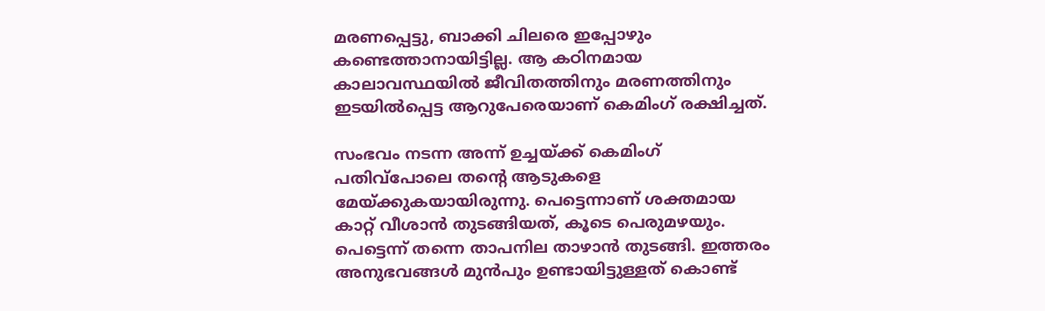മരണപ്പെട്ടു, ബാക്കി ചിലരെ ഇപ്പോഴും കണ്ടെത്താനായിട്ടില്ല. ആ കഠിനമായ കാലാവസ്ഥയില്‍ ജീവിതത്തിനും മരണത്തിനും ഇടയില്‍പ്പെട്ട ആറുപേരെയാണ് കെമിംഗ് രക്ഷിച്ചത്.

സംഭവം നടന്ന അന്ന് ഉച്ചയ്ക്ക് കെമിംഗ് പതിവ്‌പോലെ തന്റെ ആടുകളെ മേയ്ക്കുകയായിരുന്നു. പെട്ടെന്നാണ് ശക്തമായ കാറ്റ് വീശാന്‍ തുടങ്ങിയത്, കൂടെ പെരുമഴയും. പെട്ടെന്ന് തന്നെ താപനില താഴാന്‍ തുടങ്ങി. ഇത്തരം അനുഭവങ്ങള്‍ മുന്‍പും ഉണ്ടായിട്ടുള്ളത് കൊണ്ട്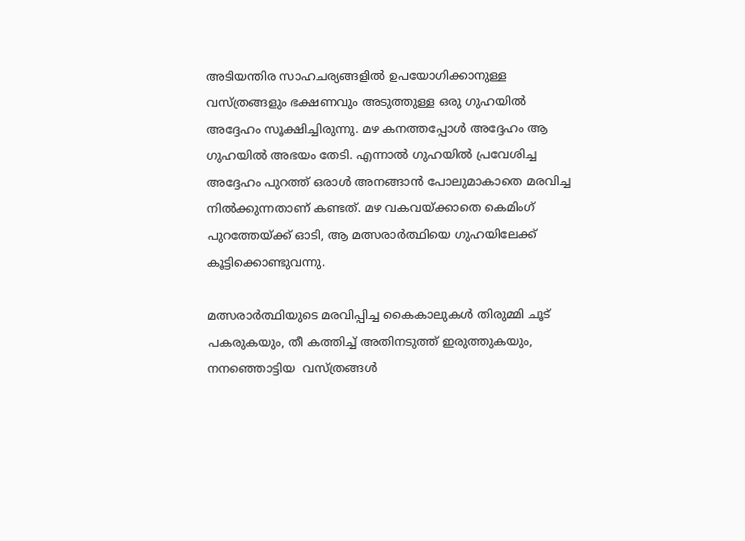അടിയന്തിര സാഹചര്യങ്ങളില്‍ ഉപയോഗിക്കാനുള്ള വസ്ത്രങ്ങളും ഭക്ഷണവും അടുത്തുള്ള ഒരു ഗുഹയില്‍ അദ്ദേഹം സൂക്ഷിച്ചിരുന്നു. മഴ കനത്തപ്പോള്‍ അദ്ദേഹം ആ ഗുഹയില്‍ അഭയം തേടി. എന്നാല്‍ ഗുഹയില്‍ പ്രവേശിച്ച അദ്ദേഹം പുറത്ത് ഒരാള്‍ അനങ്ങാന്‍ പോലുമാകാതെ മരവിച്ച നില്‍ക്കുന്നതാണ് കണ്ടത്. മഴ വകവയ്ക്കാതെ കെമിംഗ് പുറത്തേയ്ക്ക് ഓടി, ആ മത്സരാര്‍ത്ഥിയെ ഗുഹയിലേക്ക് കൂട്ടിക്കൊണ്ടുവന്നു.

മത്സരാര്‍ത്ഥിയുടെ മരവിപ്പിച്ച കൈകാലുകള്‍ തിരുമ്മി ചൂട് പകരുകയും, തീ കത്തിച്ച് അതിനടുത്ത് ഇരുത്തുകയും, നനഞ്ഞൊട്ടിയ  വസ്ത്രങ്ങള്‍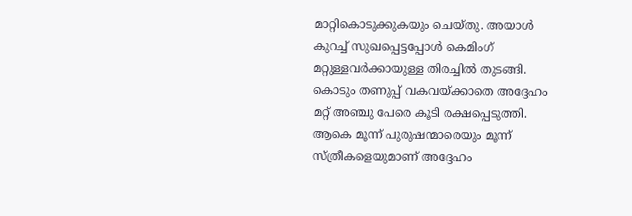മാറ്റികൊടുക്കുകയും ചെയ്തു. അയാള്‍ കുറച്ച് സുഖപ്പെട്ടപ്പോള്‍ കെമിംഗ് മറ്റുള്ളവര്‍ക്കായുള്ള തിരച്ചില്‍ തുടങ്ങി. കൊടും തണുപ്പ് വകവയ്ക്കാതെ അദ്ദേഹം മറ്റ് അഞ്ചു പേരെ കൂടി രക്ഷപ്പെടുത്തി. ആകെ മൂന്ന് പുരുഷന്മാരെയും മൂന്ന് സ്ത്രീകളെയുമാണ് അദ്ദേഹം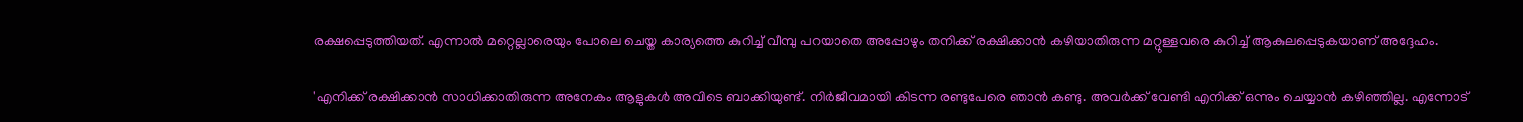രക്ഷപ്പെടുത്തിയത്. എന്നാല്‍ മറ്റെല്ലാരെയും പോലെ ചെയ്ത കാര്യത്തെ കുറിച്ച് വീമ്പു പറയാതെ അപ്പോഴും തനിക്ക് രക്ഷിക്കാന്‍ കഴിയാതിരുന്ന മറ്റുള്ളവരെ കുറിച്ച് ആകുലപ്പെടുകയാണ് അദ്ദേഹം.

'എനിക്ക് രക്ഷിക്കാന്‍ സാധിക്കാതിരുന്ന അനേകം ആളുകള്‍ അവിടെ ബാക്കിയുണ്ട്. നിര്‍ജീവമായി കിടന്ന രണ്ടുപേരെ ഞാന്‍ കണ്ടു. അവര്‍ക്ക് വേണ്ടി എനിക്ക് ഒന്നും ചെയ്യാന്‍ കഴിഞ്ഞില്ല. എന്നോട്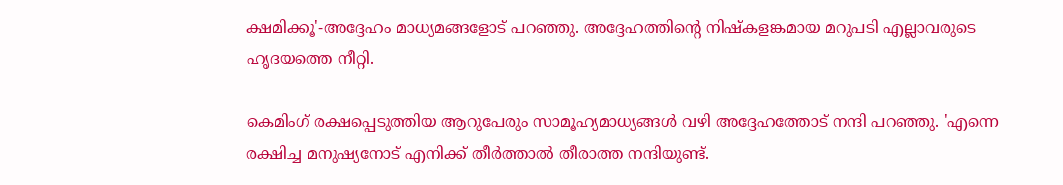ക്ഷമിക്കൂ'-അദ്ദേഹം മാധ്യമങ്ങളോട് പറഞ്ഞു. അദ്ദേഹത്തിന്റെ നിഷ്‌കളങ്കമായ മറുപടി എല്ലാവരുടെ ഹൃദയത്തെ നീറ്റി.

കെമിംഗ് രക്ഷപ്പെടുത്തിയ ആറുപേരും സാമൂഹ്യമാധ്യങ്ങള്‍ വഴി അദ്ദേഹത്തോട് നന്ദി പറഞ്ഞു. 'എന്നെ രക്ഷിച്ച മനുഷ്യനോട് എനിക്ക് തീര്‍ത്താല്‍ തീരാത്ത നന്ദിയുണ്ട്.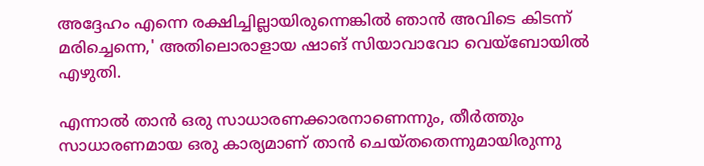അദ്ദേഹം എന്നെ രക്ഷിച്ചില്ലായിരുന്നെങ്കില്‍ ഞാന്‍ അവിടെ കിടന്ന് മരിച്ചെന്നെ,' അതിലൊരാളായ ഷാങ് സിയാവാവോ വെയ്ബോയില്‍ എഴുതി.

എന്നാല്‍ താന്‍ ഒരു സാധാരണക്കാരനാണെന്നും, തീര്‍ത്തും സാധാരണമായ ഒരു കാര്യമാണ് താന്‍ ചെയ്തതെന്നുമായിരുന്നു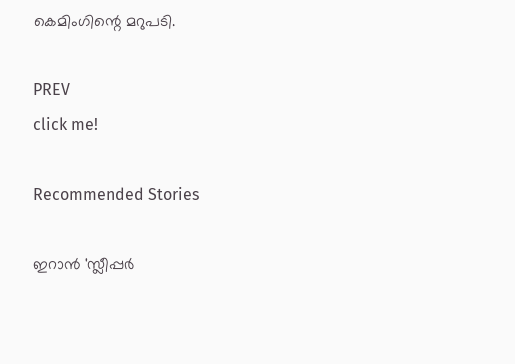കെമിംഗിന്റെ മറുപടി.

PREV
click me!

Recommended Stories

ഇറാൻ 'സ്ലീപ്പർ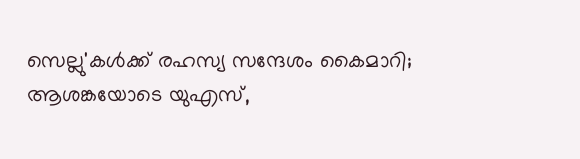സെല്ലു'കൾക്ക് രഹസ്യ സന്ദേശം കൈമാറി; ആശങ്കയോടെ യുഎസ്,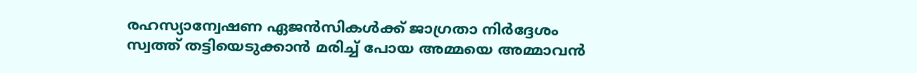രഹസ്യാന്വേഷണ ഏജൻസികൾക്ക് ജാഗ്രതാ നിർദ്ദേശം
സ്വത്ത് തട്ടിയെടുക്കാൻ മരിച്ച് പോയ അമ്മയെ അമ്മാവൻ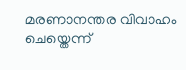മരണാനന്തര വിവാഹം ചെയ്തെന്ന്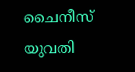ചൈനീസ് യുവതി